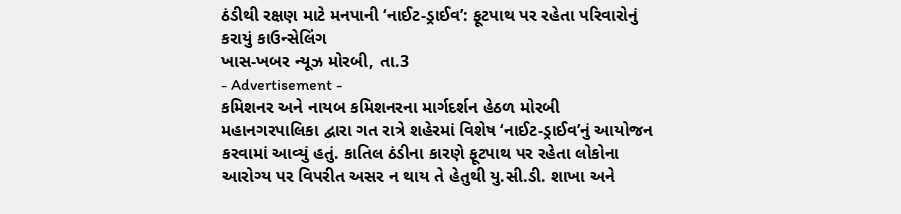ઠંડીથી રક્ષણ માટે મનપાની ‘નાઈટ-ડ્રાઈવ’: ફૂટપાથ પર રહેતા પરિવારોનું કરાયું કાઉન્સેલિંગ
ખાસ-ખબર ન્યૂઝ મોરબી, તા.3
- Advertisement -
કમિશનર અને નાયબ કમિશનરના માર્ગદર્શન હેઠળ મોરબી મહાનગરપાલિકા દ્વારા ગત રાત્રે શહેરમાં વિશેષ ‘નાઈટ-ડ્રાઈવ’નું આયોજન કરવામાં આવ્યું હતું. કાતિલ ઠંડીના કારણે ફૂટપાથ પર રહેતા લોકોના આરોગ્ય પર વિપરીત અસર ન થાય તે હેતુથી યુ.સી.ડી. શાખા અને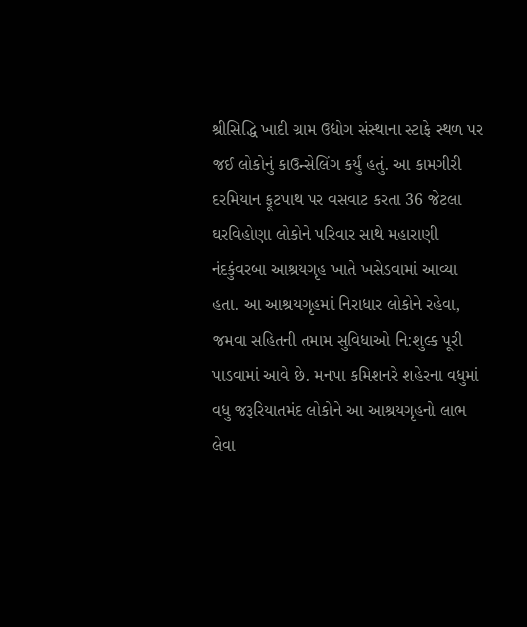શ્રીસિદ્ધિ ખાદી ગ્રામ ઉદ્યોગ સંસ્થાના સ્ટાફે સ્થળ પર જઈ લોકોનું કાઉન્સેલિંગ કર્યું હતું. આ કામગીરી દરમિયાન ફૂટપાથ પર વસવાટ કરતા 36 જેટલા ઘરવિહોણા લોકોને પરિવાર સાથે મહારાણી નંદકુંવરબા આશ્રયગૃહ ખાતે ખસેડવામાં આવ્યા હતા. આ આશ્રયગૃહમાં નિરાધાર લોકોને રહેવા, જમવા સહિતની તમામ સુવિધાઓ નિ:શુલ્ક પૂરી પાડવામાં આવે છે. મનપા કમિશનરે શહેરના વધુમાં વધુ જરૂરિયાતમંદ લોકોને આ આશ્રયગૃહનો લાભ લેવા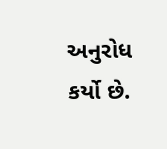અનુરોધ કર્યો છે.